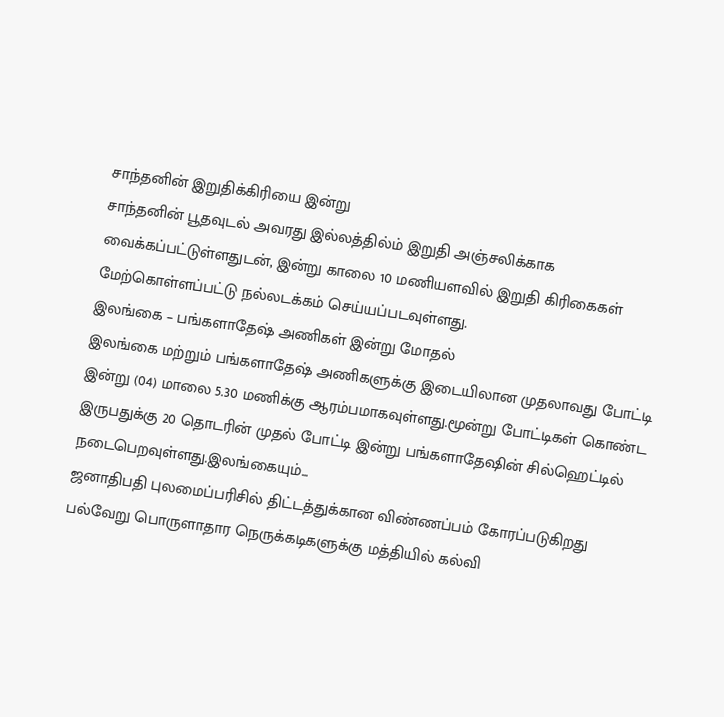சாந்தனின் இறுதிக்கிரியை இன்று
சாந்தனின் பூதவுடல் அவரது இல்லத்தில்ம் இறுதி அஞ்சலிக்காக வைக்கப்பட்டுள்ளதுடன், இன்று காலை 10 மணியளவில் இறுதி கிரிகைகள் மேற்கொள்ளப்பட்டு நல்லடக்கம் செய்யப்படவுள்ளது.
இலங்கை – பங்களாதேஷ் அணிகள் இன்று மோதல்
இலங்கை மற்றும் பங்களாதேஷ் அணிகளுக்கு இடையிலான முதலாவது போட்டி இன்று (04) மாலை 5.30 மணிக்கு ஆரம்பமாகவுள்ளது.மூன்று போட்டிகள் கொண்ட இருபதுக்கு 20 தொடரின் முதல் போட்டி இன்று பங்களாதேஷின் சில்ஹெட்டில் நடைபெறவுள்ளது.இலங்கையும்...
ஜனாதிபதி புலமைப்பரிசில் திட்டத்துக்கான விண்ணப்பம் கோரப்படுகிறது
பல்வேறு பொருளாதார நெருக்கடிகளுக்கு மத்தியில் கல்வி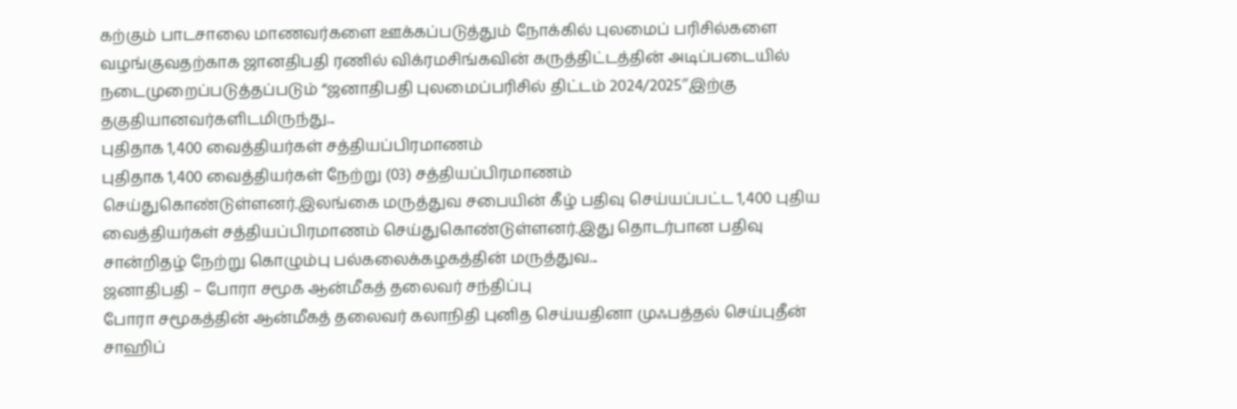கற்கும் பாடசாலை மாணவர்களை ஊக்கப்படுத்தும் நோக்கில் புலமைப் பரிசில்களை வழங்குவதற்காக ஜானதிபதி ரணில் விக்ரமசிங்கவின் கருத்திட்டத்தின் அடிப்படையில் நடைமுறைப்படுத்தப்படும் “ஜனாதிபதி புலமைப்பரிசில் திட்டம் 2024/2025″இற்கு தகுதியானவர்களிடமிருந்து...
புதிதாக 1,400 வைத்தியர்கள் சத்தியப்பிரமாணம்
புதிதாக 1,400 வைத்தியர்கள் நேற்று (03) சத்தியப்பிரமாணம் செய்துகொண்டுள்ளனர்.இலங்கை மருத்துவ சபையின் கீழ் பதிவு செய்யப்பட்ட 1,400 புதிய வைத்தியர்கள் சத்தியப்பிரமாணம் செய்துகொண்டுள்ளனர்.இது தொடர்பான பதிவு சான்றிதழ் நேற்று கொழும்பு பல்கலைக்கழகத்தின் மருத்துவ...
ஜனாதிபதி – போரா சமூக ஆன்மீகத் தலைவர் சந்திப்பு
போரா சமூகத்தின் ஆன்மீகத் தலைவர் கலாநிதி புனித செய்யதினா முஃபத்தல் செய்புதீன் சாஹிப்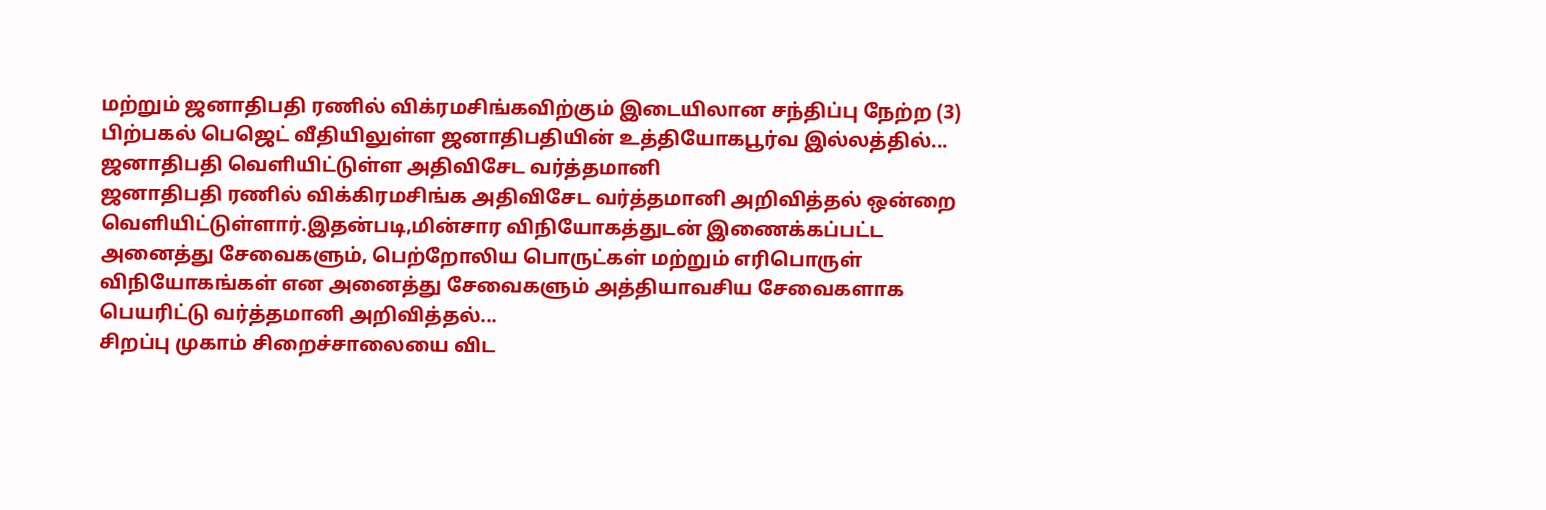மற்றும் ஜனாதிபதி ரணில் விக்ரமசிங்கவிற்கும் இடையிலான சந்திப்பு நேற்ற (3) பிற்பகல் பெஜெட் வீதியிலுள்ள ஜனாதிபதியின் உத்தியோகபூர்வ இல்லத்தில்...
ஜனாதிபதி வெளியிட்டுள்ள அதிவிசேட வர்த்தமானி
ஜனாதிபதி ரணில் விக்கிரமசிங்க அதிவிசேட வர்த்தமானி அறிவித்தல் ஒன்றை வெளியிட்டுள்ளார்.இதன்படி,மின்சார விநியோகத்துடன் இணைக்கப்பட்ட அனைத்து சேவைகளும், பெற்றோலிய பொருட்கள் மற்றும் எரிபொருள் விநியோகங்கள் என அனைத்து சேவைகளும் அத்தியாவசிய சேவைகளாக பெயரிட்டு வர்த்தமானி அறிவித்தல்...
சிறப்பு முகாம் சிறைச்சாலையை விட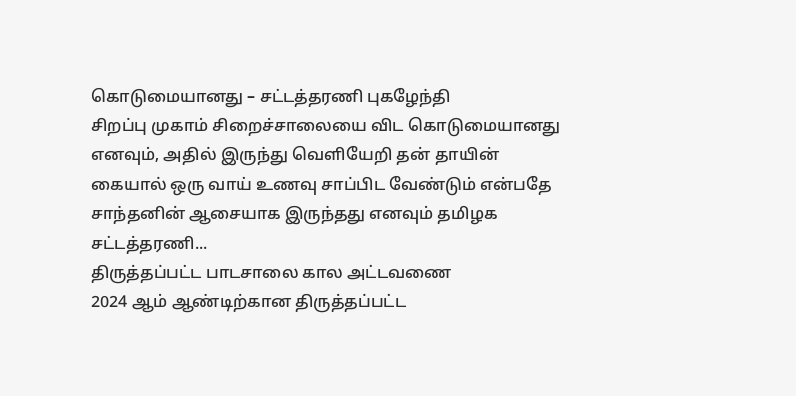கொடுமையானது – சட்டத்தரணி புகழேந்தி
சிறப்பு முகாம் சிறைச்சாலையை விட கொடுமையானது எனவும், அதில் இருந்து வெளியேறி தன் தாயின் கையால் ஒரு வாய் உணவு சாப்பிட வேண்டும் என்பதே சாந்தனின் ஆசையாக இருந்தது எனவும் தமிழக சட்டத்தரணி...
திருத்தப்பட்ட பாடசாலை கால அட்டவணை
2024 ஆம் ஆண்டிற்கான திருத்தப்பட்ட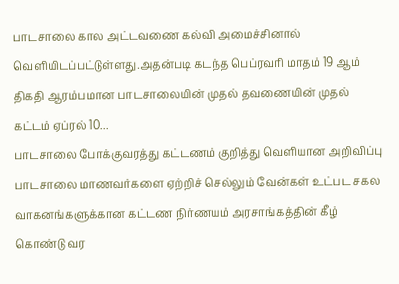பாடசாலை கால அட்டவணை கல்வி அமைச்சினால் வெளியிடப்பட்டுள்ளது.அதன்படி கடந்த பெப்ரவரி மாதம் 19 ஆம் திகதி ஆரம்பமான பாடசாலையின் முதல் தவணையின் முதல் கட்டம் ஏப்ரல் 10...
பாடசாலை போக்குவரத்து கட்டணம் குறித்து வெளியான அறிவிப்பு
பாடசாலை மாணவர்களை ஏற்றிச் செல்லும் வேன்கள் உட்பட சகல வாகனங்களுக்கான கட்டண நிர்ணயம் அரசாங்கத்தின் கீழ் கொண்டு வர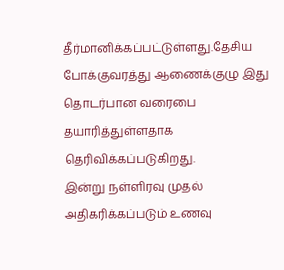தீர்மானிக்கப்பட்டுள்ளது.தேசிய போக்குவரத்து ஆணைக்குழு இது தொடர்பான வரைபை தயாரித்துள்ளதாக தெரிவிக்கப்படுகிறது.
இன்று நள்ளிரவு முதல் அதிகரிக்கப்படும் உணவு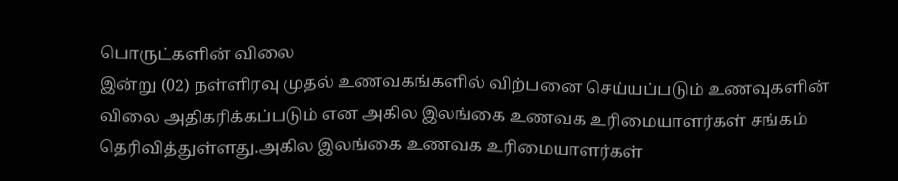பொருட்களின் விலை
இன்று (02) நள்ளிரவு முதல் உணவகங்களில் விற்பனை செய்யப்படும் உணவுகளின் விலை அதிகரிக்கப்படும் என அகில இலங்கை உணவக உரிமையாளர்கள் சங்கம் தெரிவித்துள்ளது.அகில இலங்கை உணவக உரிமையாளர்கள்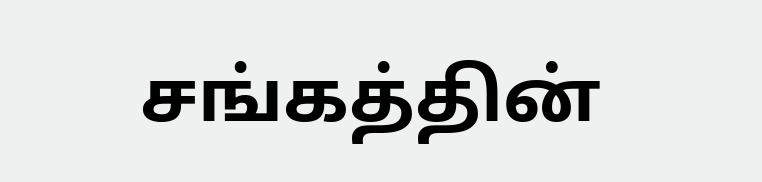சங்கத்தின்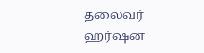தலைவர் ஹர்ஷன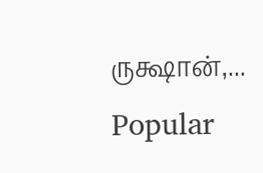ருக்ஷான்,...
Popular